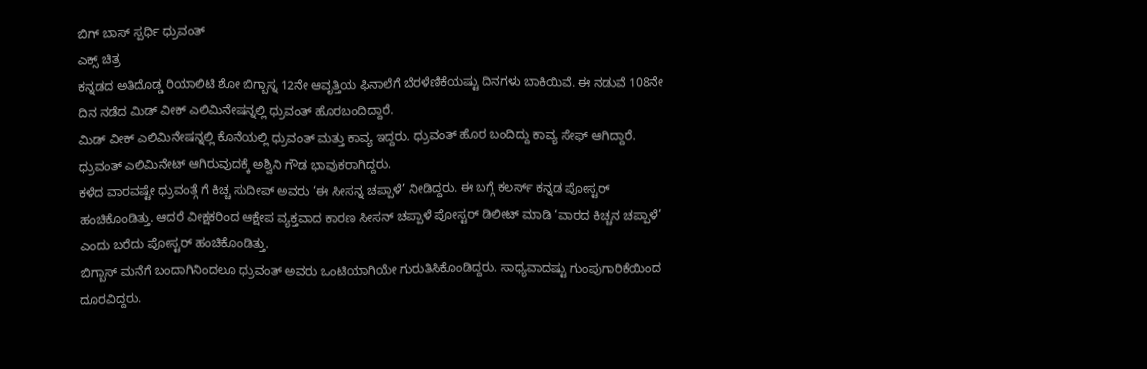ಬಿಗ್ ಬಾಸ್ ಸ್ಪರ್ಧಿ ಧ್ರುವಂತ್
ಎಕ್ಸ್ ಚಿತ್ರ
ಕನ್ನಡದ ಅತಿದೊಡ್ಡ ರಿಯಾಲಿಟಿ ಶೋ ಬಿಗ್ಬಾಸ್ನ 12ನೇ ಆವೃತ್ತಿಯ ಫಿನಾಲೆಗೆ ಬೆರಳೆಣಿಕೆಯಷ್ಟು ದಿನಗಳು ಬಾಕಿಯಿವೆ. ಈ ನಡುವೆ 108ನೇ ದಿನ ನಡೆದ ಮಿಡ್ ವೀಕ್ ಎಲಿಮಿನೇಷನ್ನಲ್ಲಿ ಧ್ರುವಂತ್ ಹೊರಬಂದಿದ್ದಾರೆ.
ಮಿಡ್ ವೀಕ್ ಎಲಿಮಿನೇಷನ್ನಲ್ಲಿ ಕೊನೆಯಲ್ಲಿ ಧ್ರುವಂತ್ ಮತ್ತು ಕಾವ್ಯ ಇದ್ದರು. ಧ್ರುವಂತ್ ಹೊರ ಬಂದಿದ್ದು ಕಾವ್ಯ ಸೇಫ್ ಆಗಿದ್ದಾರೆ. ಧ್ರುವಂತ್ ಎಲಿಮಿನೇಟ್ ಆಗಿರುವುದಕ್ಕೆ ಅಶ್ವಿನಿ ಗೌಡ ಭಾವುಕರಾಗಿದ್ದರು.
ಕಳೆದ ವಾರವಷ್ಟೇ ಧ್ರುವಂತ್ಗೆ ಗೆ ಕಿಚ್ಚ ಸುದೀಪ್ ಅವರು ‘ಈ ಸೀಸನ್ನ ಚಪ್ಪಾಳೆ’ ನೀಡಿದ್ದರು. ಈ ಬಗ್ಗೆ ಕಲರ್ಸ್ ಕನ್ನಡ ಪೋಸ್ಟರ್ ಹಂಚಿಕೊಂಡಿತ್ತು. ಆದರೆ ವೀಕ್ಷಕರಿಂದ ಆಕ್ಷೇಪ ವ್ಯಕ್ತವಾದ ಕಾರಣ ಸೀಸನ್ ಚಪ್ಪಾಳೆ ಪೋಸ್ಟರ್ ಡಿಲೀಟ್ ಮಾಡಿ ‘ವಾರದ ಕಿಚ್ಚನ ಚಪ್ಪಾಳೆ’ ಎಂದು ಬರೆದು ಪೋಸ್ಟರ್ ಹಂಚಿಕೊಂಡಿತ್ತು.
ಬಿಗ್ಬಾಸ್ ಮನೆಗೆ ಬಂದಾಗಿನಿಂದಲೂ ಧ್ರುವಂತ್ ಅವರು ಒಂಟಿಯಾಗಿಯೇ ಗುರುತಿಸಿಕೊಂಡಿದ್ದರು. ಸಾಧ್ಯವಾದಷ್ಟು ಗುಂಪುಗಾರಿಕೆಯಿಂದ ದೂರವಿದ್ದರು.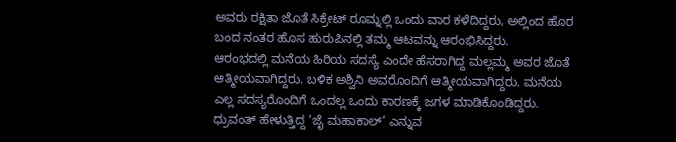ಅವರು ರಕ್ಷಿತಾ ಜೊತೆ ಸಿಕ್ರೇಟ್ ರೂಮ್ನಲ್ಲಿ ಒಂದು ವಾರ ಕಳೆದಿದ್ದರು, ಅಲ್ಲಿಂದ ಹೊರ ಬಂದ ನಂತರ ಹೊಸ ಹುರುಪಿನಲ್ಲಿ ತಮ್ಮ ಆಟವನ್ನು ಆರಂಭಿಸಿದ್ದರು.
ಆರಂಭದಲ್ಲಿ ಮನೆಯ ಹಿರಿಯ ಸದಸ್ಯೆ ಎಂದೇ ಹೆಸರಾಗಿದ್ದ ಮಲ್ಲಮ್ಮ ಅವರ ಜೊತೆ ಆತ್ಮೀಯವಾಗಿದ್ದರು. ಬಳಿಕ ಅಶ್ವಿನಿ ಅವರೊಂದಿಗೆ ಆತ್ಮೀಯವಾಗಿದ್ದರು. ಮನೆಯ ಎಲ್ಲ ಸದಸ್ಯರೊಂದಿಗೆ ಒಂದಲ್ಲ ಒಂದು ಕಾರಣಕ್ಕೆ ಜಗಳ ಮಾಡಿಕೊಂಡಿದ್ದರು. ಧ್ರುವಂತ್ ಹೇಳುತ್ತಿದ್ದ ‘ಜೈ ಮಹಾಕಾಲ್’ ಎನ್ನುವ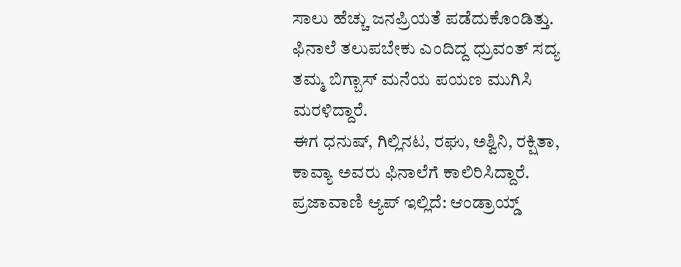ಸಾಲು ಹೆಚ್ಚು ಜನಪ್ರಿಯತೆ ಪಡೆದುಕೊಂಡಿತ್ತು. ಫಿನಾಲೆ ತಲುಪಬೇಕು ಎಂದಿದ್ದ ಧ್ರುವಂತ್ ಸದ್ಯ ತಮ್ಮ ಬಿಗ್ಬಾಸ್ ಮನೆಯ ಪಯಣ ಮುಗಿಸಿ ಮರಳಿದ್ದಾರೆ.
ಈಗ ಧನುಷ್, ಗಿಲ್ಲಿನಟ, ರಘು, ಅಶ್ವಿನಿ, ರಕ್ಷಿತಾ, ಕಾವ್ಯಾ ಅವರು ಫಿನಾಲೆಗೆ ಕಾಲಿರಿಸಿದ್ದಾರೆ.
ಪ್ರಜಾವಾಣಿ ಆ್ಯಪ್ ಇಲ್ಲಿದೆ: ಆಂಡ್ರಾಯ್ಡ್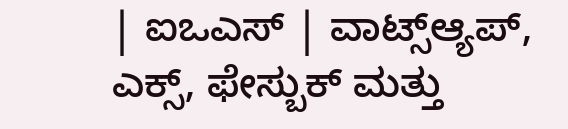| ಐಒಎಸ್ | ವಾಟ್ಸ್ಆ್ಯಪ್, ಎಕ್ಸ್, ಫೇಸ್ಬುಕ್ ಮತ್ತು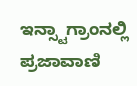ಇನ್ಸ್ಟಾಗ್ರಾಂನಲ್ಲಿ ಪ್ರಜಾವಾಣಿ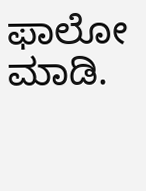ಫಾಲೋ ಮಾಡಿ.